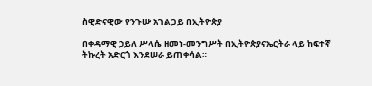ስዊድናዊው የንጉሡ አገልጋይ በኢትዮጵያ

በቀዳማዊ ኃይለ ሥላሴ ዘመነ-መንግሥት በኢትዮጵያናኤርትራ ላይ ከፍተኛ ትኩረት አድርጎ እንደሠራ ይጠቀሳል።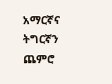አማርኛና ትግርኛን ጨምሮ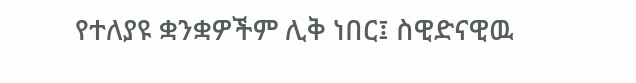የተለያዩ ቋንቋዎችም ሊቅ ነበር፤ ስዊድናዊዉ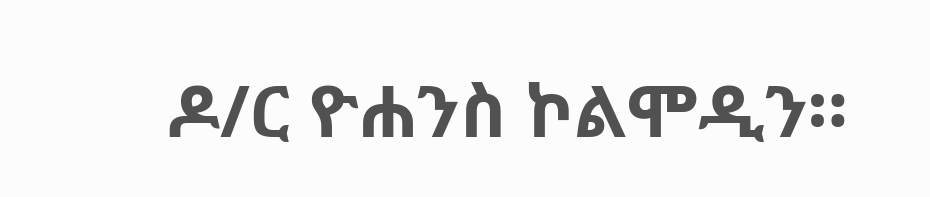ዶ/ር ዮሐንስ ኮልሞዲን።